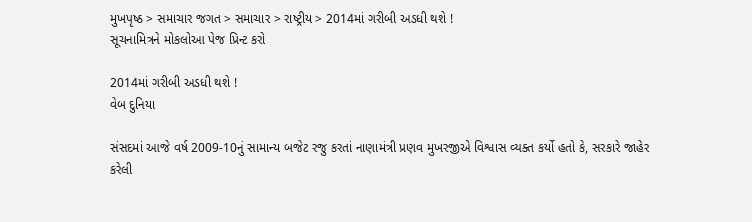મુખપૃષ્ઠ > સમાચાર જગત > સમાચાર > રાષ્ટ્રીય > 2014માં ગરીબી અડધી થશે !
સૂચનામિત્રને મોકલોઆ પેજ પ્રિન્ટ કરો

2014માં ગરીબી અડધી થશે !
વેબ દુનિયા

સંસદમાં આજે વર્ષ 2009-10નું સામાન્ય બજેટ રજુ કરતાં નાણામંત્રી પ્રણવ મુખરજીએ વિશ્વાસ વ્યક્ત કર્યો હતો કે, સરકારે જાહેર કરેલી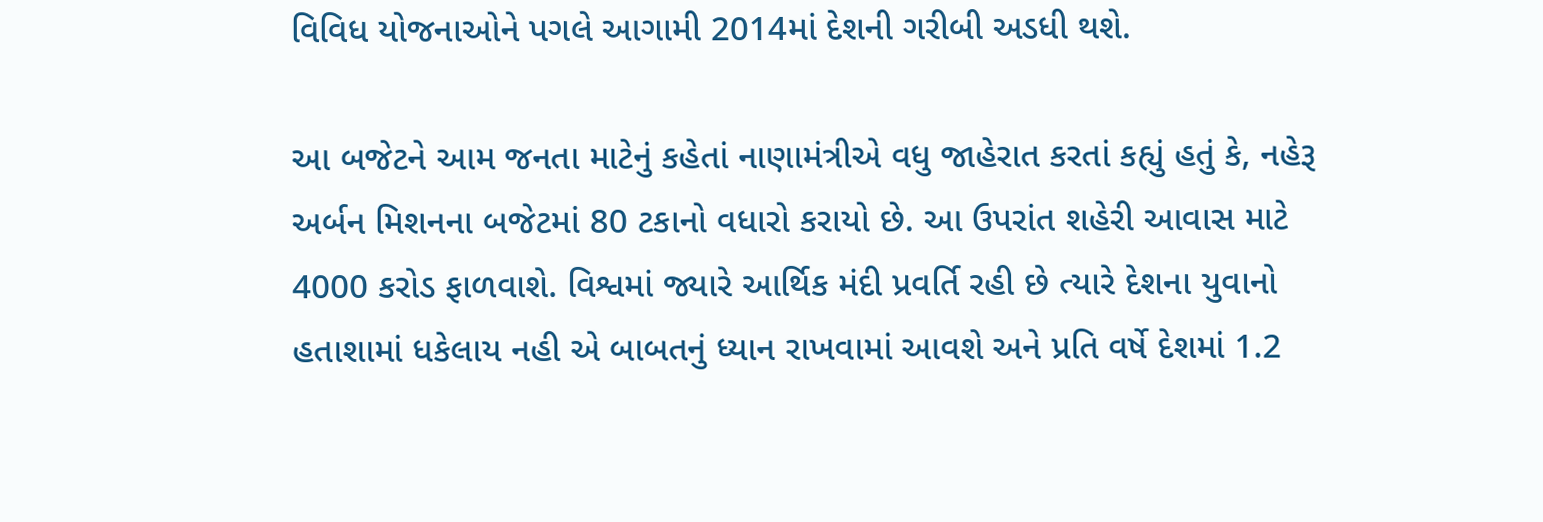વિવિધ યોજનાઓને પગલે આગામી 2014માં દેશની ગરીબી અડધી થશે.

આ બજેટને આમ જનતા માટેનું કહેતાં નાણામંત્રીએ વધુ જાહેરાત કરતાં કહ્યું હતું કે, નહેરૂ અર્બન મિશનના બજેટમાં 80 ટકાનો વધારો કરાયો છે. આ ઉપરાંત શહેરી આવાસ માટે 4000 કરોડ ફાળવાશે. વિશ્વમાં જ્યારે આર્થિક મંદી પ્રવર્તિ રહી છે ત્યારે દેશના યુવાનો હતાશામાં ધકેલાય નહી એ બાબતનું ધ્યાન રાખવામાં આવશે અને પ્રતિ વર્ષે દેશમાં 1.2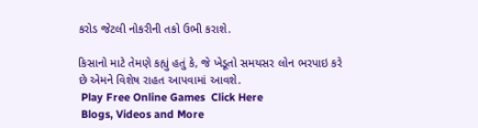કરોડ જેટલી નોકરીની તકો ઉભી કરાશે.

કિસાનો માટે તેમણે કહ્યું હતું કે, જે ખેડૂતો સમયસર લોન ભરપાઇ કરે છે એમને વિશેષ રાહત આપવામાં આવશે.
 Play Free Online Games  Click Here
 Blogs, Videos and More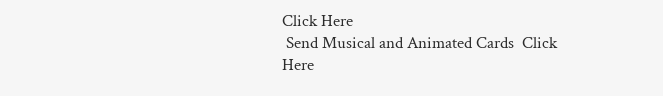Click Here
 Send Musical and Animated Cards  Click Here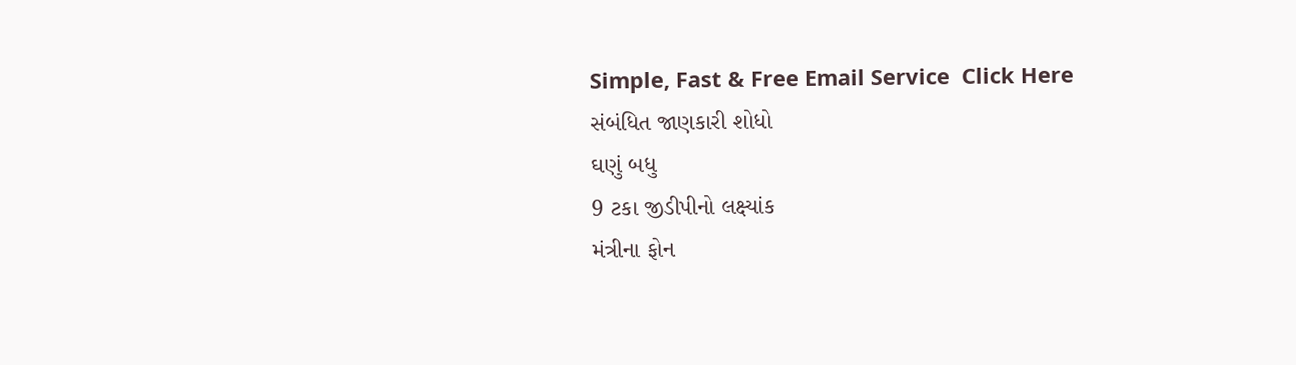Simple, Fast & Free Email Service  Click Here
સંબંધિત જાણકારી શોધો
ઘણું બધુ
9 ટકા જીડીપીનો લક્ષ્યાંક
મંત્રીના ફોન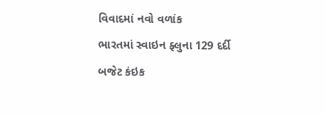વિવાદમાં નવો વળાંક
ભારતમાં સ્વાઇન ફ્લુના 129 દર્દી
બજેટ કંઇક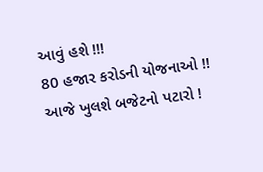આવું હશે !!!
80 હજાર કરોડની યોજનાઓ !!
આજે ખુલશે બજેટનો પટારો !